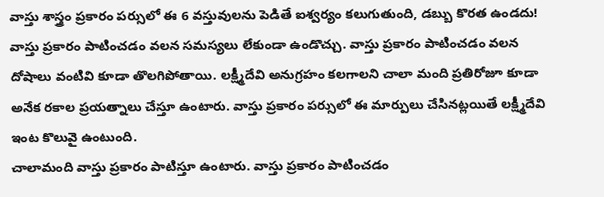వాస్తు శాస్త్రం ప్రకారం పర్సులో ఈ 6 వస్తువులను పెడితే ఐశ్వర్యం కలుగుతుంది, డబ్బు కొరత ఉండదు!
వాస్తు ప్రకారం పాటించడం వలన సమస్యలు లేకుండా ఉండొచ్చు. వాస్తు ప్రకారం పాటించడం వలన దోషాలు వంటివి కూడా తొలగిపోతాయి. లక్ష్మీదేవి అనుగ్రహం కలగాలని చాలా మంది ప్రతిరోజూ కూడా అనేక రకాల ప్రయత్నాలు చేస్తూ ఉంటారు. వాస్తు ప్రకారం పర్సులో ఈ మార్పులు చేసినట్లయితే లక్ష్మీదేవి ఇంట కొలువై ఉంటుంది.
చాలామంది వాస్తు ప్రకారం పాటిస్తూ ఉంటారు. వాస్తు ప్రకారం పాటించడం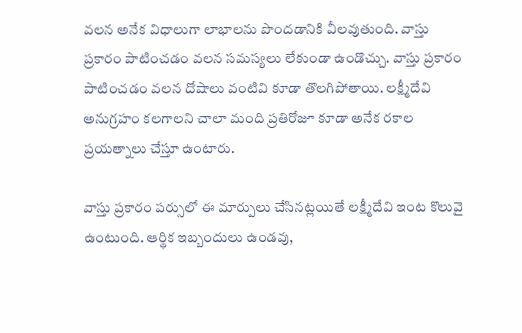వలన అనేక విధాలుగా లాభాలను పొందడానికి వీలవుతుంది. వాస్తు ప్రకారం పాటించడం వలన సమస్యలు లేకుండా ఉండొచ్చు. వాస్తు ప్రకారం పాటించడం వలన దోషాలు వంటివి కూడా తొలగిపోతాయి. లక్ష్మీదేవి అనుగ్రహం కలగాలని చాలా మంది ప్రతిరోజూ కూడా అనేక రకాల ప్రయత్నాలు చేస్తూ ఉంటారు.

వాస్తు ప్రకారం పర్సులో ఈ మార్పులు చేసినట్లయితే లక్ష్మీదేవి ఇంట కొలువై ఉంటుంది. ఆర్థిక ఇబ్బందులు ఉండవు,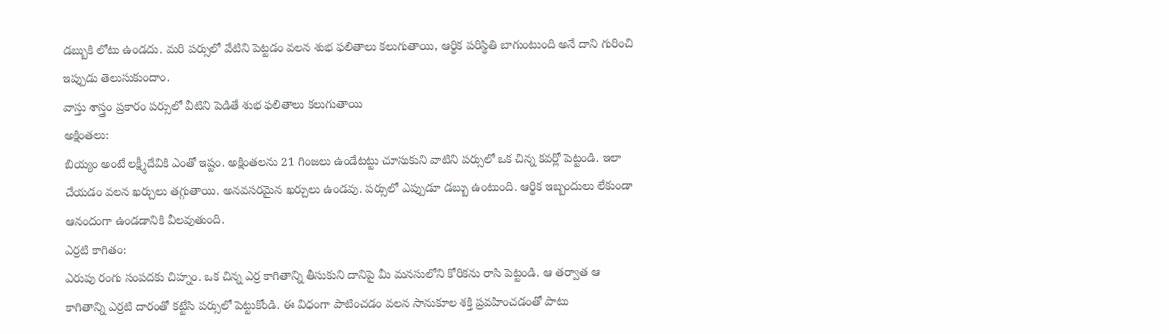డబ్బుకి లోటు ఉండదు. మరి పర్సులో వేటిని పెట్టడం వలన శుభ ఫలితాలు కలుగుతాయి, ఆర్థిక పరిస్థితి బాగుంటుంది అనే దాని గురించి ఇప్పుడు తెలుసుకుందాం.
వాస్తు శాస్త్రం ప్రకారం పర్సులో వీటిని పెడితే శుభ ఫలితాలు కలుగుతాయి
అక్షింతలు:
బియ్యం అంటే లక్ష్మీదేవికి ఎంతో ఇష్టం. అక్షింతలను 21 గింజలు ఉండేటట్టు చూసుకుని వాటిని పర్సులో ఒక చిన్న కవర్లో పెట్టండి. ఇలా చేయడం వలన ఖర్చులు తగ్గుతాయి. అనవసరమైన ఖర్చులు ఉండవు. పర్సులో ఎప్పుడూ డబ్బు ఉంటుంది. ఆర్థిక ఇబ్బందులు లేకుండా ఆనందంగా ఉండడానికి వీలవుతుంది.
ఎర్రటి కాగితం:
ఎరుపు రంగు సంపదకు చిహ్నం. ఒక చిన్న ఎర్ర కాగితాన్ని తీసుకుని దానిపై మీ మనసులోని కోరికను రాసి పెట్టండి. ఆ తర్వాత ఆ కాగితాన్ని ఎర్రటి దారంతో కట్టేసి పర్సులో పెట్టుకోండి. ఈ విధంగా పాటించడం వలన సానుకూల శక్తి ప్రవహించడంతో పాటు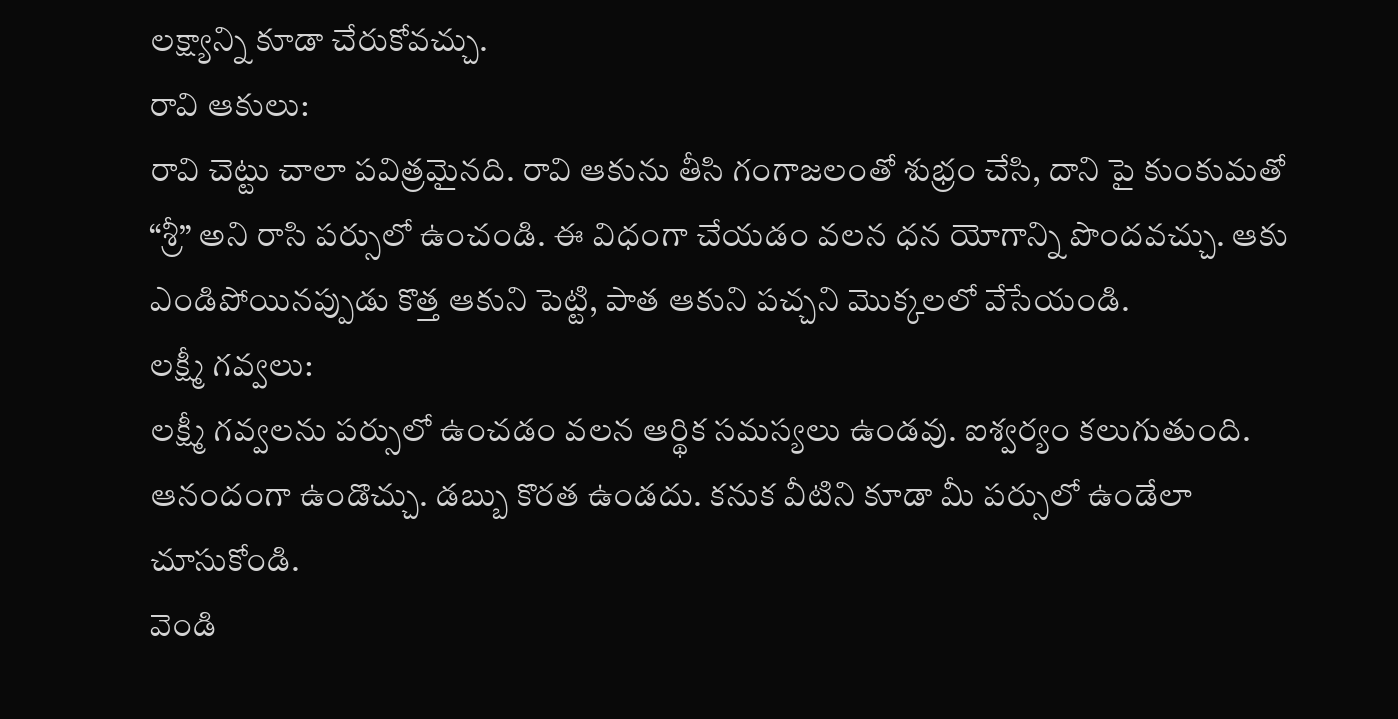లక్ష్యాన్ని కూడా చేరుకోవచ్చు.
రావి ఆకులు:
రావి చెట్టు చాలా పవిత్రమైనది. రావి ఆకును తీసి గంగాజలంతో శుభ్రం చేసి, దాని పై కుంకుమతో “శ్రీ” అని రాసి పర్సులో ఉంచండి. ఈ విధంగా చేయడం వలన ధన యోగాన్ని పొందవచ్చు. ఆకు ఎండిపోయినప్పుడు కొత్త ఆకుని పెట్టి, పాత ఆకుని పచ్చని మొక్కలలో వేసేయండి.
లక్ష్మీ గవ్వలు:
లక్ష్మీ గవ్వలను పర్సులో ఉంచడం వలన ఆర్థిక సమస్యలు ఉండవు. ఐశ్వర్యం కలుగుతుంది. ఆనందంగా ఉండొచ్చు. డబ్బు కొరత ఉండదు. కనుక వీటిని కూడా మీ పర్సులో ఉండేలా చూసుకోండి.
వెండి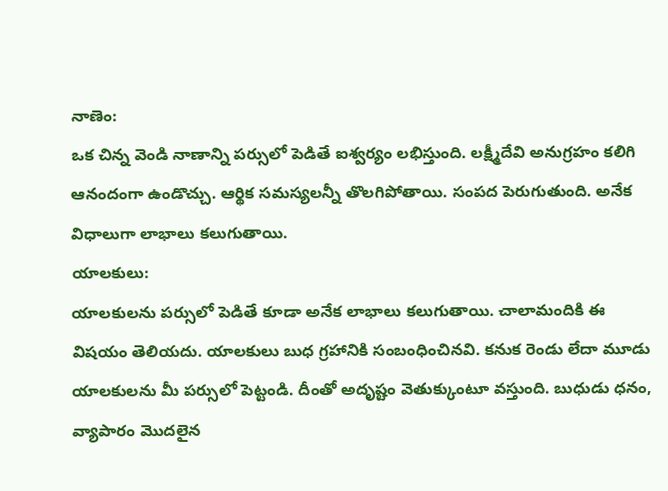నాణెం:
ఒక చిన్న వెండి నాణాన్ని పర్సులో పెడితే ఐశ్వర్యం లభిస్తుంది. లక్ష్మీదేవి అనుగ్రహం కలిగి ఆనందంగా ఉండొచ్చు. ఆర్థిక సమస్యలన్నీ తొలగిపోతాయి. సంపద పెరుగుతుంది. అనేక విధాలుగా లాభాలు కలుగుతాయి.
యాలకులు:
యాలకులను పర్సులో పెడితే కూడా అనేక లాభాలు కలుగుతాయి. చాలామందికి ఈ విషయం తెలియదు. యాలకులు బుధ గ్రహానికి సంబంధించినవి. కనుక రెండు లేదా మూడు యాలకులను మీ పర్సులో పెట్టండి. దీంతో అదృష్టం వెతుక్కుంటూ వస్తుంది. బుధుడు ధనం, వ్యాపారం మొదలైన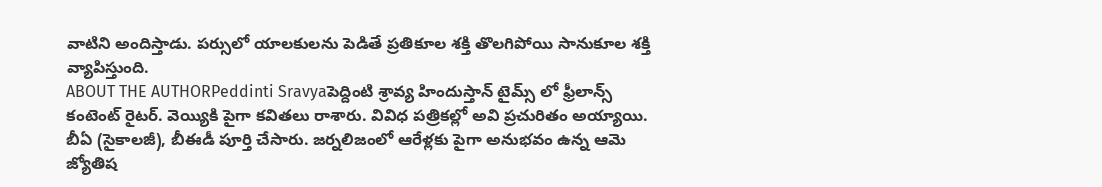వాటిని అందిస్తాడు. పర్సులో యాలకులను పెడితే ప్రతికూల శక్తి తొలగిపోయి సానుకూల శక్తి వ్యాపిస్తుంది.
ABOUT THE AUTHORPeddinti Sravyaపెద్దింటి శ్రావ్య హిందుస్తాన్ టైమ్స్ లో ఫ్రీలాన్స్ కంటెంట్ రైటర్. వెయ్యికి పైగా కవితలు రాశారు. వివిధ పత్రికల్లో అవి ప్రచురితం అయ్యాయి. బీఏ (సైకాలజీ), బీఈడీ పూర్తి చేసారు. జర్నలిజంలో ఆరేళ్లకు పైగా అనుభవం ఉన్న ఆమె జ్యోతిష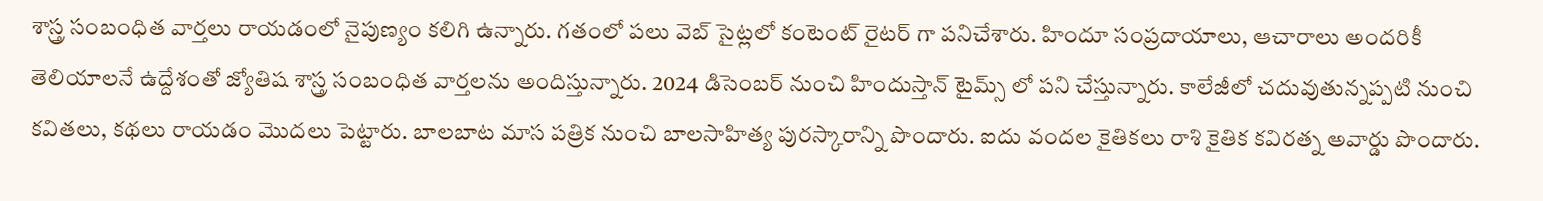శాస్త్ర సంబంధిత వార్తలు రాయడంలో నైపుణ్యం కలిగి ఉన్నారు. గతంలో పలు వెబ్ సైట్లలో కంటెంట్ రైటర్ గా పనిచేశారు. హిందూ సంప్రదాయాలు, ఆచారాలు అందరికీ తెలియాలనే ఉద్దేశంతో జ్యోతిష శాస్త్ర సంబంధిత వార్తలను అందిస్తున్నారు. 2024 డిసెంబర్ నుంచి హిందుస్తాన్ టైమ్స్ లో పని చేస్తున్నారు. కాలేజీలో చదువుతున్నప్పటి నుంచి కవితలు, కథలు రాయడం మొదలు పెట్టారు. బాలబాట మాస పత్రిక నుంచి బాలసాహిత్య పురస్కారాన్ని పొందారు. ఐదు వందల కైతికలు రాశి కైతిక కవిరత్న అవార్డు పొందారు.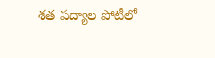శత పద్యాల పోటీలో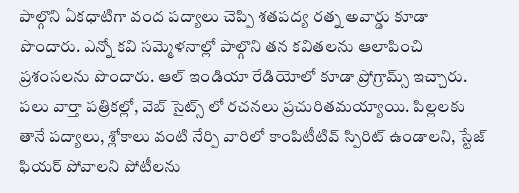పాల్గొని ఏకధాటిగా వంద పద్యాలు చెప్పి శతపద్య రత్న అవార్డు కూడా పొందారు. ఎన్నో కవి సమ్మెళనాల్లో పాల్గొని తన కవితలను ఆలాపించి ప్రశంసలను పొందారు. ఆల్ ఇండియా రేడియోలో కూడా ప్రోగ్రామ్స్ ఇచ్చారు. పలు వార్తా పత్రికల్లో, వెబ్ సైట్స్ లో రచనలు ప్రచురితమయ్యాయి. పిల్లలకు తానే పద్యాలు, శ్లోకాలు వంటి నేర్పి వారిలో కాంపిటీటివ్ స్పిరిట్ ఉండాలని, స్టేజ్ ఫియర్ పోవాలని పోటీలను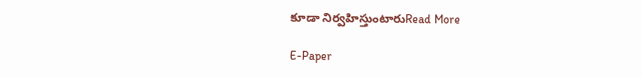కూడా నిర్వహిస్తుంటారుRead More

E-Paper